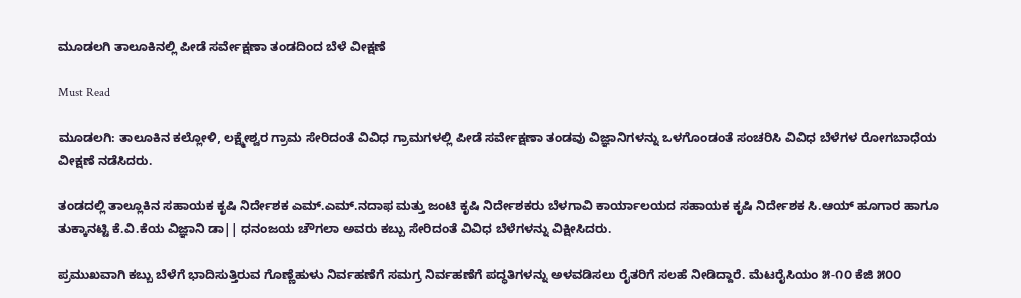ಮೂಡಲಗಿ ತಾಲೂಕಿನಲ್ಲಿ ಪೀಡೆ ಸರ್ವೇಕ್ಷಣಾ ತಂಡದಿಂದ ಬೆಳೆ ವೀಕ್ಷಣೆ

Must Read

ಮೂಡಲಗಿ: ತಾಲೂಕಿನ ಕಲ್ಲೋಳಿ, ಲಕ್ಷ್ಮೇಶ್ವರ ಗ್ರಾಮ ಸೇರಿದಂತೆ ವಿವಿಧ ಗ್ರಾಮಗಳಲ್ಲಿ ಪೀಡೆ ಸರ್ವೇಕ್ಷಣಾ ತಂಡವು ವಿಜ್ಞಾನಿಗಳನ್ನು ಒಳಗೊಂಡಂತೆ ಸಂಚರಿಸಿ ವಿವಿಧ ಬೆಳೆಗಳ ರೋಗಬಾಧೆಯ  ವೀಕ್ಷಣೆ ನಡೆಸಿದರು.

ತಂಡದಲ್ಲಿ ತಾಲ್ಲೂಕಿನ ಸಹಾಯಕ ಕೃಷಿ ನಿರ್ದೇಶಕ ಎಮ್.ಎಮ್.ನದಾಫ ಮತ್ತು ಜಂಟಿ ಕೃಷಿ ನಿರ್ದೇಶಕರು ಬೆಳಗಾವಿ ಕಾರ್ಯಾಲಯದ ಸಹಾಯಕ ಕೃಷಿ ನಿರ್ದೇಶಕ ಸಿ.ಆಯ್ ಹೂಗಾರ ಹಾಗೂ ತುಕ್ಕಾನಟ್ಟಿ ಕೆ.ವಿ.ಕೆಯ ವಿಜ್ಞಾನಿ ಡಾ|| ಧನಂಜಯ ಚೌಗಲಾ ಅವರು ಕಬ್ಬು ಸೇರಿದಂತೆ ವಿವಿಧ ಬೆಳೆಗಳನ್ನು ವಿಕ್ಷೀಸಿದರು.

ಪ್ರಮುಖವಾಗಿ ಕಬ್ಬು ಬೆಳೆಗೆ ಭಾದಿಸುತ್ತಿರುವ ಗೊಣ್ಣೆಹುಳು ನಿರ್ವಹಣೆಗೆ ಸಮಗ್ರ ನಿರ್ವಹಣೆಗೆ ಪದ್ಧತಿಗಳನ್ನು ಅಳವಡಿಸಲು ರೈತರಿಗೆ ಸಲಹೆ ನೀಡಿದ್ದಾರೆ. ಮೆಟರೈಸಿಯಂ ೫-೧೦ ಕೆಜಿ ೫೦೦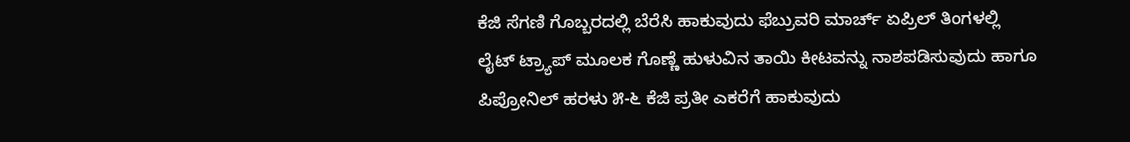ಕೆಜಿ ಸೆಗಣಿ ಗೊಬ್ಬರದಲ್ಲಿ ಬೆರೆಸಿ ಹಾಕುವುದು ಫೆಬ್ರುವರಿ ಮಾರ್ಚ್ ಏಪ್ರಿಲ್ ತಿಂಗಳಲ್ಲಿ ಲೈಟ್ ಟ್ರ‍್ಯಾಪ್ ಮೂಲಕ ಗೊಣ್ಣೆ ಹುಳುವಿನ ತಾಯಿ ಕೀಟವನ್ನು ನಾಶಪಡಿಸುವುದು ಹಾಗೂ ಪಿಪ್ರೋನಿಲ್ ಹರಳು ೫-೬ ಕೆಜಿ ಪ್ರತೀ ಎಕರೆಗೆ ಹಾಕುವುದು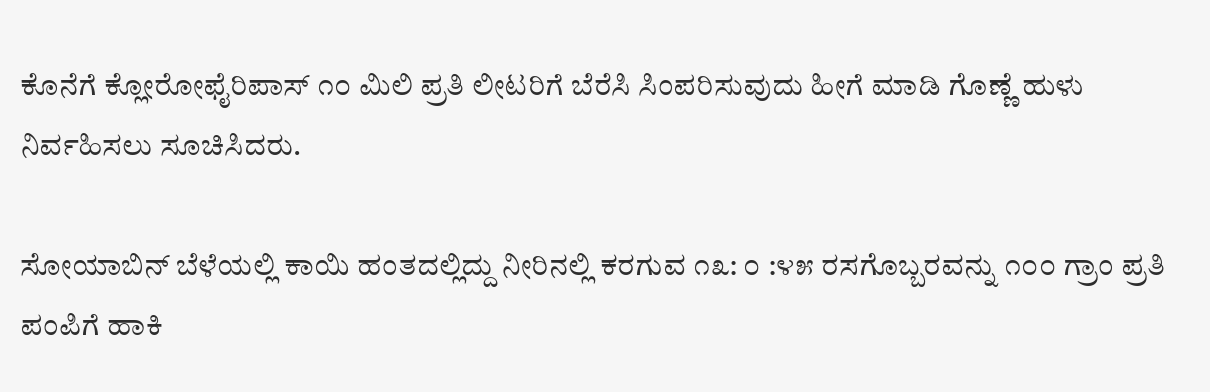ಕೊನೆಗೆ ಕ್ಲೋರೋಫೈರಿಪಾಸ್ ೧೦ ಮಿಲಿ ಪ್ರತಿ ಲೀಟರಿಗೆ ಬೆರೆಸಿ ಸಿಂಪರಿಸುವುದು ಹೀಗೆ ಮಾಡಿ ಗೊಣ್ಣೆ ಹುಳು ನಿರ್ವಹಿಸಲು ಸೂಚಿಸಿದರು.

ಸೋಯಾಬಿನ್ ಬೆಳೆಯಲ್ಲಿ ಕಾಯಿ ಹಂತದಲ್ಲಿದ್ದು ನೀರಿನಲ್ಲಿ ಕರಗುವ ೧೩: ೦ :೪೫ ರಸಗೊಬ್ಬರವನ್ನು ೧೦೦ ಗ್ರಾಂ ಪ್ರತಿ ಪಂಪಿಗೆ ಹಾಕಿ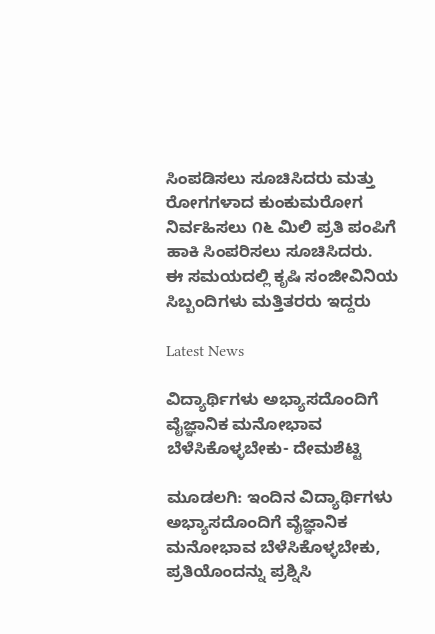ಸಿಂಪಡಿಸಲು ಸೂಚಿಸಿದರು ಮತ್ತು ರೋಗಗಳಾದ ಕುಂಕುಮರೋಗ ನಿರ್ವಹಿಸಲು ೧೬ ಮಿಲಿ ಪ್ರತಿ ಪಂಪಿಗೆ ಹಾಕಿ ಸಿಂಪರಿಸಲು ಸೂಚಿಸಿದರು.
ಈ ಸಮಯದಲ್ಲಿ ಕೃಷಿ ಸಂಜೀವಿನಿಯ ಸಿಬ್ಬಂದಿಗಳು ಮತ್ತಿತರರು ಇದ್ದರು

Latest News

ವಿದ್ಯಾರ್ಥಿಗಳು ಅಭ್ಯಾಸದೊಂದಿಗೆ ವೈಜ್ಞಾನಿಕ ಮನೋಭಾವ ಬೆಳೆಸಿಕೊಳ್ಳಬೇಕು- ದೇಮಶೆಟ್ಟಿ

ಮೂಡಲಗಿ: ಇಂದಿನ ವಿದ್ಯಾರ್ಥಿಗಳು ಅಭ್ಯಾಸದೊಂದಿಗೆ ವೈಜ್ಞಾನಿಕ ಮನೋಭಾವ ಬೆಳೆಸಿಕೊಳ್ಳಬೇಕು, ಪ್ರತಿಯೊಂದನ್ನು ಪ್ರಶ್ನಿಸಿ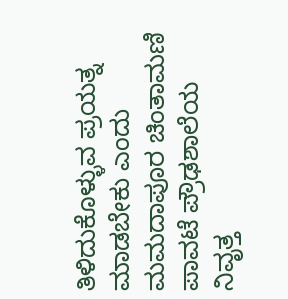ತಿಳಿದುಕೊಳ್ಳುವ ಪ್ರಯತ್ನ ಮಾಡಬೇಕು ಎಂದು ಮಮದಾಪೂರ ಚಿಂತಾಮಣಿ ಪಾವಟೆ ಪ್ರೌಢಶಾಲೆಯ ನಿವೃತ್ತ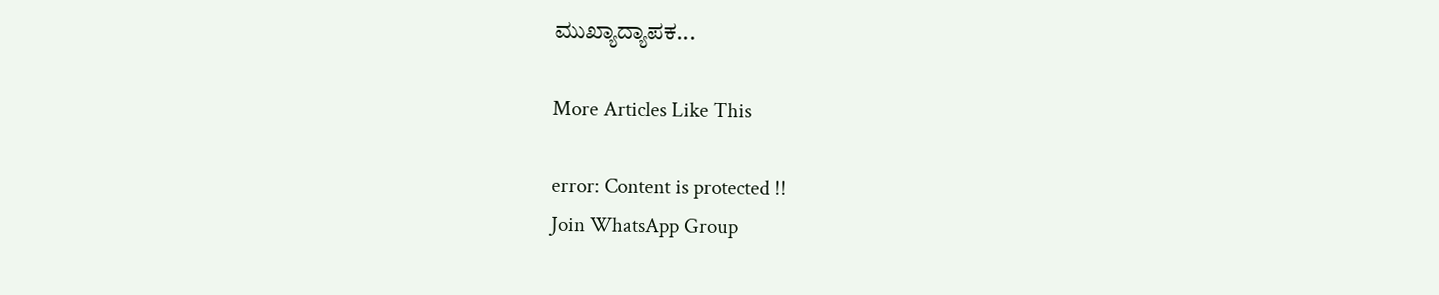ಮುಖ್ಯಾದ್ಯಾಪಕ...

More Articles Like This

error: Content is protected !!
Join WhatsApp Group